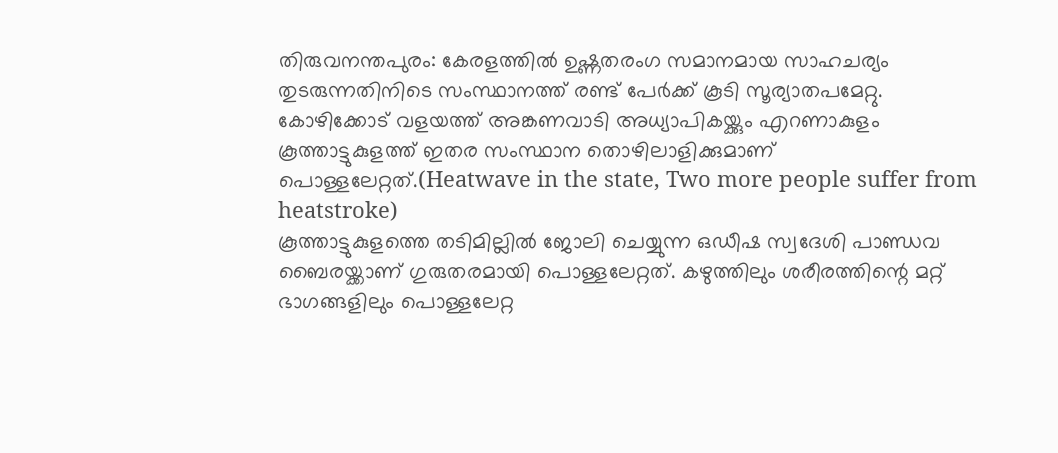തിരുവനന്തപുരം: കേരളത്തിൽ ഉഷ്ണതരംഗ സമാനമായ സാഹചര്യം തുടരുന്നതിനിടെ സംസ്ഥാനത്ത് രണ്ട് പേർക്ക് കൂടി സൂര്യാതപമേറ്റു. കോഴിക്കോട് വളയത്ത് അങ്കണവാടി അധ്യാപികയ്ക്കും എറണാകുളം കൂത്താട്ടുകുളത്ത് ഇതര സംസ്ഥാന തൊഴിലാളിക്കുമാണ് പൊള്ളലേറ്റത്.(Heatwave in the state, Two more people suffer from heatstroke)
കൂത്താട്ടുകുളത്തെ തടിമില്ലിൽ ജോലി ചെയ്യുന്ന ഒഡീഷ സ്വദേശി പാണ്ഡവ ബൈരയ്ക്കാണ് ഗുരുതരമായി പൊള്ളലേറ്റത്. കഴുത്തിലും ശരീരത്തിന്റെ മറ്റ് ഭാഗങ്ങളിലും പൊള്ളലേറ്റ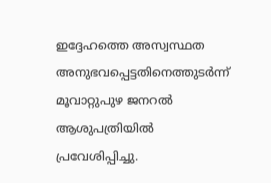ഇദ്ദേഹത്തെ അസ്വസ്ഥത അനുഭവപ്പെട്ടതിനെത്തുടർന്ന് മൂവാറ്റുപുഴ ജനറൽ ആശുപത്രിയിൽ പ്രവേശിപ്പിച്ചു.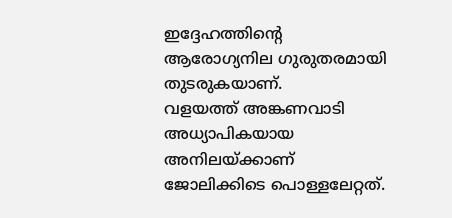ഇദ്ദേഹത്തിന്റെ ആരോഗ്യനില ഗുരുതരമായി തുടരുകയാണ്.
വളയത്ത് അങ്കണവാടി അധ്യാപികയായ അനിലയ്ക്കാണ് ജോലിക്കിടെ പൊള്ളലേറ്റത്.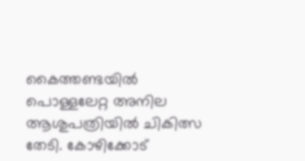കൈത്തണ്ടയിൽ പൊള്ളലേറ്റ അനില ആശുപത്രിയിൽ ചികിത്സ തേടി. കോഴിക്കോട്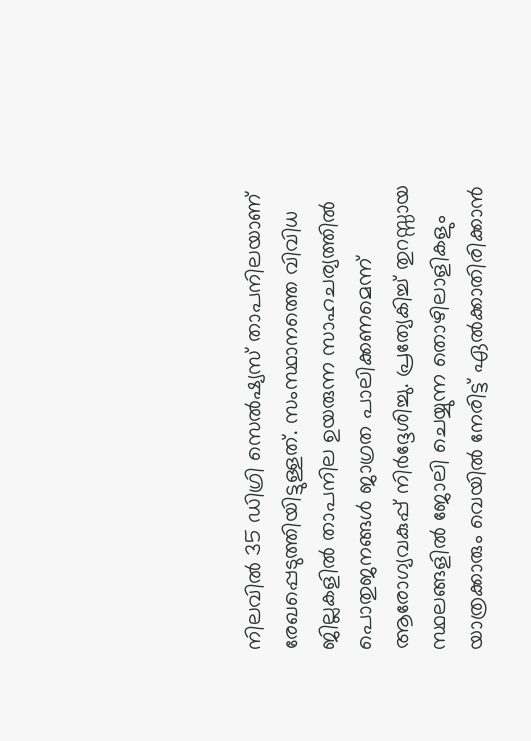നിലവിൽ 35 ഡിഗ്രി സെൽഷ്യസ് താപനിലയാണ് രേഖപ്പെടുത്തിയിട്ടുള്ളത്. സംസ്ഥാനത്തെ വിവിധ ജില്ലകളിൽ താപനില ഉയരുന്ന സാഹചര്യത്തിൽ പൊതുജനങ്ങൾ ജാഗ്രത പാലിക്കണമെന്ന് ആരോഗ്യവകുപ്പ് നിർദ്ദേശിച്ചു. പ്രത്യേകിച്ച് തുറസ്സായ സ്ഥലങ്ങളിൽ ജോലി ചെയ്യുന്ന തൊഴിലാളികളും യാത്രക്കാരും വെയിൽ നേരിട്ട് ഏൽക്കാതിരിക്കാൻ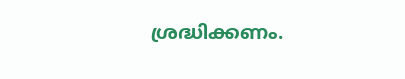ശ്രദ്ധിക്കണം.